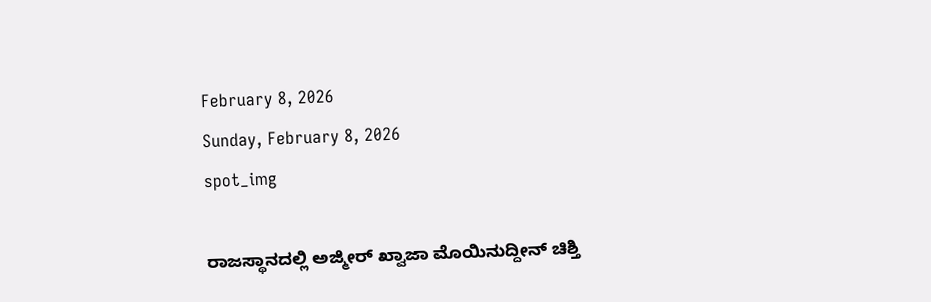February 8, 2026
Sunday, February 8, 2026
spot_img

ರಾಜಸ್ಥಾನದಲ್ಲಿ ಅಜ್ಮೀರ್ ಖ್ವಾಜಾ ಮೊಯಿನುದ್ದೀನ್ ಚಿಶ್ತಿ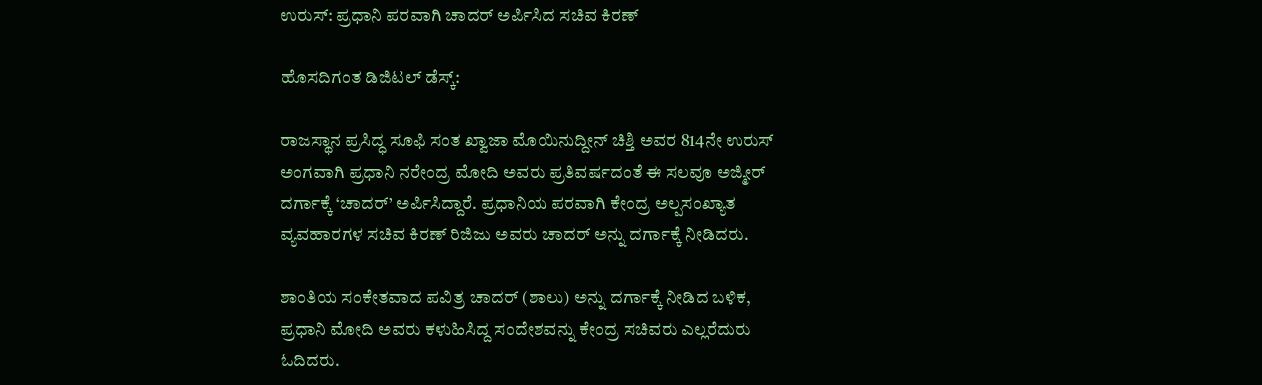ಉರುಸ್: ಪ್ರಧಾನಿ ಪರವಾಗಿ ಚಾದರ್ ಅರ್ಪಿಸಿದ ಸಚಿವ ಕಿರಣ್‌

ಹೊಸದಿಗಂತ ಡಿಜಿಟಲ್ ಡೆಸ್ಕ್:

ರಾಜಸ್ಥಾನ ಪ್ರಸಿದ್ಧ ಸೂಫಿ ಸಂತ ಖ್ವಾಜಾ ಮೊಯಿನುದ್ದೀನ್ ಚಿಶ್ತಿ ಅವರ 814ನೇ ಉರುಸ್ ಅಂಗವಾಗಿ ಪ್ರಧಾನಿ ನರೇಂದ್ರ ಮೋದಿ ಅವರು ಪ್ರತಿವರ್ಷದಂತೆ ಈ ಸಲವೂ ಅಜ್ಮೀರ್ ದರ್ಗಾಕ್ಕೆ ‘ಚಾದರ್’ ಅರ್ಪಿಸಿದ್ದಾರೆ. ಪ್ರಧಾನಿಯ ಪರವಾಗಿ ಕೇಂದ್ರ ಅಲ್ಪಸಂಖ್ಯಾತ ವ್ಯವಹಾರಗಳ ಸಚಿವ ಕಿರಣ್ ರಿಜಿಜು ಅವರು ಚಾದರ್ ಅನ್ನು ದರ್ಗಾಕ್ಕೆ ನೀಡಿದರು.

ಶಾಂತಿಯ ಸಂಕೇತವಾದ ಪವಿತ್ರ ಚಾದರ್ (ಶಾಲು) ಅನ್ನು ದರ್ಗಾಕ್ಕೆ ನೀಡಿದ ಬಳಿಕ, ಪ್ರಧಾನಿ ಮೋದಿ ಅವರು ಕಳುಹಿಸಿದ್ದ ಸಂದೇಶವನ್ನು ಕೇಂದ್ರ ಸಚಿವರು ಎಲ್ಲರೆದುರು ಓದಿದರು.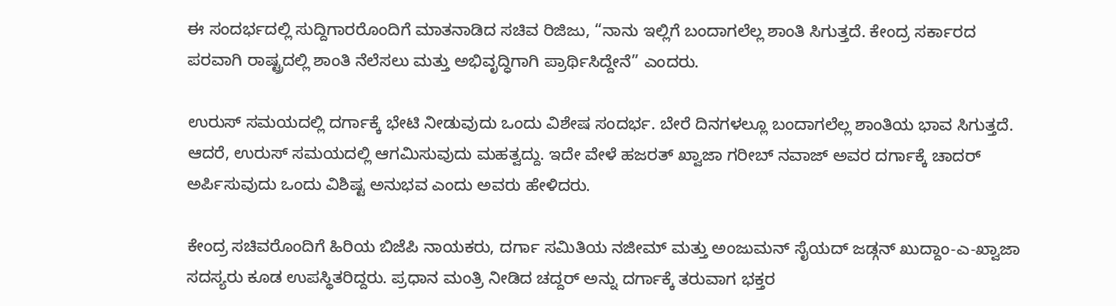ಈ ಸಂದರ್ಭದಲ್ಲಿ ಸುದ್ದಿಗಾರರೊಂದಿಗೆ ಮಾತನಾಡಿದ ಸಚಿವ ರಿಜಿಜು, “ನಾನು ಇಲ್ಲಿಗೆ ಬಂದಾಗಲೆಲ್ಲ ಶಾಂತಿ ಸಿಗುತ್ತದೆ. ಕೇಂದ್ರ ಸರ್ಕಾರದ ಪರವಾಗಿ ರಾಷ್ಟ್ರದಲ್ಲಿ ಶಾಂತಿ ನೆಲೆಸಲು ಮತ್ತು ಅಭಿವೃದ್ಧಿಗಾಗಿ ಪ್ರಾರ್ಥಿಸಿದ್ದೇನೆ” ಎಂದರು.

ಉರುಸ್ ಸಮಯದಲ್ಲಿ ದರ್ಗಾಕ್ಕೆ ಭೇಟಿ ನೀಡುವುದು ಒಂದು ವಿಶೇಷ ಸಂದರ್ಭ. ಬೇರೆ ದಿನಗಳಲ್ಲೂ ಬಂದಾಗಲೆಲ್ಲ ಶಾಂತಿಯ ಭಾವ ಸಿಗುತ್ತದೆ. ಆದರೆ, ಉರುಸ್ ಸಮಯದಲ್ಲಿ ಆಗಮಿಸುವುದು ಮಹತ್ವದ್ದು. ಇದೇ ವೇಳೆ ಹಜರತ್ ಖ್ವಾಜಾ ಗರೀಬ್ ನವಾಜ್ ಅವರ ದರ್ಗಾಕ್ಕೆ ಚಾದರ್ ಅರ್ಪಿಸುವುದು ಒಂದು ವಿಶಿಷ್ಟ ಅನುಭವ ಎಂದು ಅವರು ಹೇಳಿದರು.

ಕೇಂದ್ರ ಸಚಿವರೊಂದಿಗೆ ಹಿರಿಯ ಬಿಜೆಪಿ ನಾಯಕರು, ದರ್ಗಾ ಸಮಿತಿಯ ನಜೀಮ್ ಮತ್ತು ಅಂಜುಮನ್ ಸೈಯದ್ ಜಡ್ಗನ್ ಖುದ್ದಾಂ-ಎ-ಖ್ವಾಜಾ ಸದಸ್ಯರು ಕೂಡ ಉಪಸ್ಥಿತರಿದ್ದರು. ಪ್ರಧಾನ ಮಂತ್ರಿ ನೀಡಿದ ಚದ್ದರ್ ಅನ್ನು ದರ್ಗಾಕ್ಕೆ ತರುವಾಗ ಭಕ್ತರ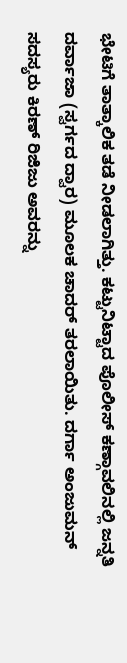ಭೇಟಿಗೆ ತಾತ್ಕಾಲಿಕ ತಡೆ ನೀಡಲಾಗಿತ್ತು. ಕಟ್ಟುನಿಟ್ಟಾದ ಪೊಲೀಸ್ ಕಣ್ಗಾವಲಿನಲ್ಲಿ ಜನ್ನತಿ ದರ್ವಾಜಾ (ಸ್ವರ್ಗದ ದ್ವಾರ) ಮೂಲಕ ಚಾದರ್ ತರಲಾಯಿತು. ದರ್ಗಾ ಅಂಜುಮನ್ ಸದಸ್ಯರು ಕಿರಣ್ ರಿಜಿಜು ಅವರನ್ನು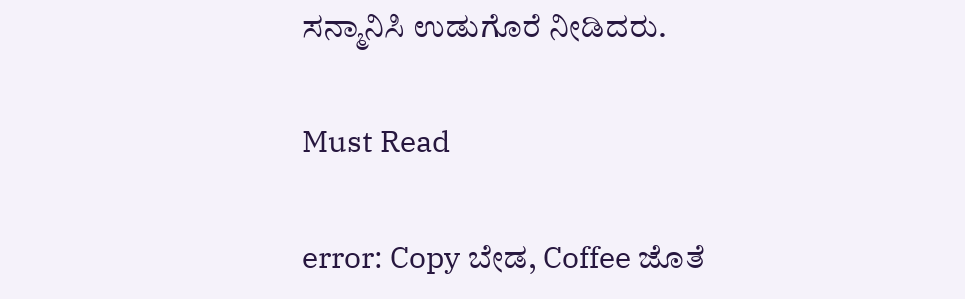ಸನ್ಮಾನಿಸಿ ಉಡುಗೊರೆ ನೀಡಿದರು.

Must Read

error: Copy ಬೇಡ, Coffee ಜೊತೆ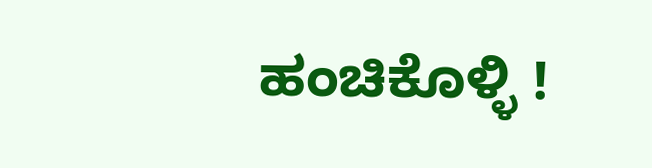ಹಂಚಿಕೊಳ್ಳಿ !